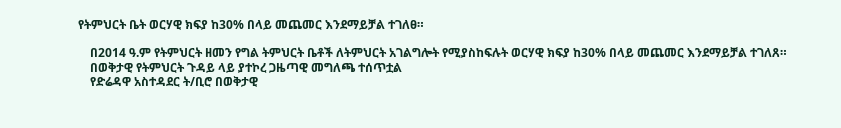የትምህርት ቤት ወርሃዊ ክፍያ ከ30% በላይ መጨመር እንደማይቻል ተገለፀ።

    በ2014 ዓ.ም የትምህርት ዘመን የግል ትምህርት ቤቶች ለትምህርት አገልግሎት የሚያስከፍሉት ወርሃዊ ክፍያ ከ30% በላይ መጨመር እንደማይቻል ተገለጸ።
    በወቅታዊ የትምህርት ጉዳይ ላይ ያተኮረ ጋዜጣዊ መግለጫ ተሰጥቷል
    የድሬዳዋ አስተዳደር ት/ቢሮ በወቅታዊ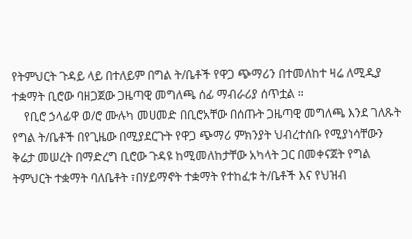የትምህርት ጉዳይ ላይ በተለይም በግል ት/ቤቶች የዋጋ ጭማሪን በተመለከተ ዛሬ ለሚዲያ ተቋማት ቢሮው ባዘጋጀው ጋዜጣዊ መግለጫ ሰፊ ማብራሪያ ሰጥቷል ።
    የቢሮ ኃላፊዋ ወ/ሮ ሙሉካ መሀመድ በቢሮአቸው በሰጡት ጋዜጣዊ መግለጫ እንደ ገለጹት የግል ት/ቤቶች በየጊዜው በሚያደርጉት የዋጋ ጭማሪ ምክንያት ህብረተሰቡ የሚያነሳቸውን ቅሬታ መሠረት በማድረግ ቢሮው ጉዳዩ ከሚመለከታቸው አካላት ጋር በመቀናጀት የግል ትምህርት ተቋማት ባለቤቶት ፣በሃይማኖት ተቋማት የተከፈቱ ት/ቤቶች እና የህዝብ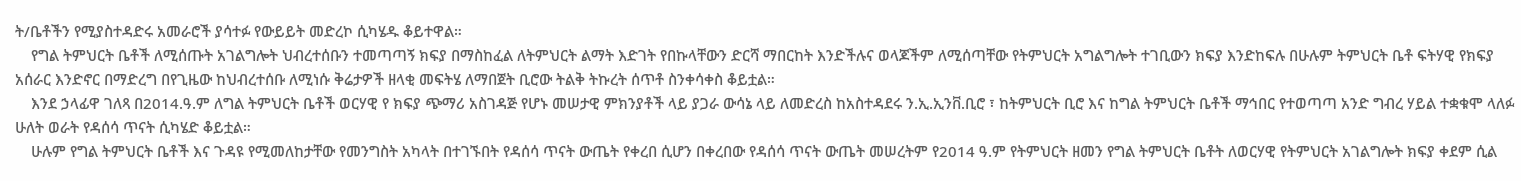ት/ቤቶችን የሚያስተዳድሩ አመራሮች ያሳተፉ የውይይት መድረኮ ሲካሄዱ ቆይተዋል።
    የግል ትምህርት ቤቶች ለሚሰጡት አገልግሎት ህብረተሰቡን ተመጣጣኝ ክፍያ በማስከፈል ለትምህርት ልማት እድገት የበኩላቸውን ድርሻ ማበርከት እንድችሉና ወላጆችም ለሚሰጣቸው የትምህርት አግልግሎት ተገቢውን ክፍያ እንድከፍሉ በሁሉም ትምህርት ቤቶ ፍትሃዊ የክፍያ አሰራር እንድኖር በማድረግ በየጊዜው ከህብረተሰቡ ለሚነሱ ቅሬታዎች ዘላቂ መፍትሄ ለማበጀት ቢሮው ትልቅ ትኩረት ሰጥቶ ስንቀሳቀስ ቆይቷል።
    እንደ ኃላፊዋ ገለጻ በ2014.ዓ.ም ለግል ትምህርት ቤቶች ወርሃዊ የ ክፍያ ጭማሪ አስገዳጅ የሆኑ መሠታዊ ምክንያቶች ላይ ያጋራ ውሳኔ ላይ ለመድረስ ከአስተዳደሩ ን.ኢ.ኢንቨ.ቢሮ ፣ ከትምህርት ቢሮ እና ከግል ትምህርት ቤቶች ማኅበር የተወጣጣ አንድ ግብረ ሃይል ተቋቁሞ ላለፉ ሁለት ወራት የዳሰሳ ጥናት ሲካሄድ ቆይቷል።
    ሁሉም የግል ትምህርት ቤቶች እና ጉዳዩ የሚመለከታቸው የመንግስት አካላት በተገኙበት የዳሰሳ ጥናት ውጤት የቀረበ ሲሆን በቀረበው የዳሰሳ ጥናት ውጤት መሠረትም የ2014 ዓ.ም የትምህርት ዘመን የግል ትምህርት ቤቶት ለወርሃዊ የትምህርት አገልግሎት ክፍያ ቀደም ሲል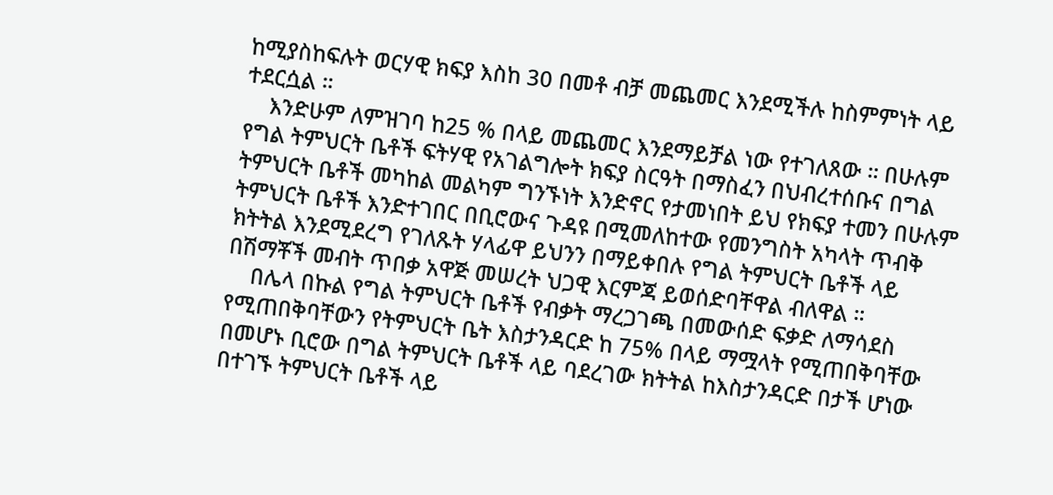ከሚያስከፍሉት ወርሃዊ ክፍያ እስከ 30 በመቶ ብቻ መጨመር እንደሚችሉ ከስምምነት ላይ ተደርሷል ።
    እንድሁም ለምዝገባ ከ25 % በላይ መጨመር እንደማይቻል ነው የተገለጸው ። በሁሉም የግል ትምህርት ቤቶች ፍትሃዊ የአገልግሎት ክፍያ ስርዓት በማስፈን በህብረተሰቡና በግል ትምህርት ቤቶች መካከል መልካም ግንኙነት እንድኖር የታመነበት ይህ የክፍያ ተመን በሁሉም ትምህርት ቤቶች እንድተገበር በቢሮውና ጉዳዩ በሚመለከተው የመንግስት አካላት ጥብቅ ክትትል እንደሚደረግ የገለጹት ሃላፊዋ ይህንን በማይቀበሉ የግል ትምህርት ቤቶች ላይ በሽማቾች መብት ጥበቃ አዋጅ መሠረት ህጋዊ እርምጃ ይወሰድባቸዋል ብለዋል ።
    በሌላ በኩል የግል ትምህርት ቤቶች የብቃት ማረጋገጫ በመውሰድ ፍቃድ ለማሳደስ የሚጠበቅባቸውን የትምህርት ቤት እስታንዳርድ ከ 75% በላይ ማሟላት የሚጠበቅባቸው በመሆኑ ቢሮው በግል ትምህርት ቤቶች ላይ ባደረገው ክትትል ከእስታንዳርድ በታች ሆነው በተገኙ ትምህርት ቤቶች ላይ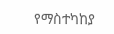የማስተካከያ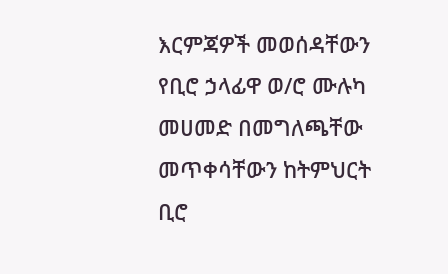እርምጃዎች መወሰዳቸውን የቢሮ ኃላፊዋ ወ/ሮ ሙሉካ መሀመድ በመግለጫቸው መጥቀሳቸውን ከትምህርት ቢሮ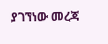ያገኘነው መረጃ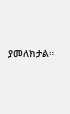ያመለክታል።